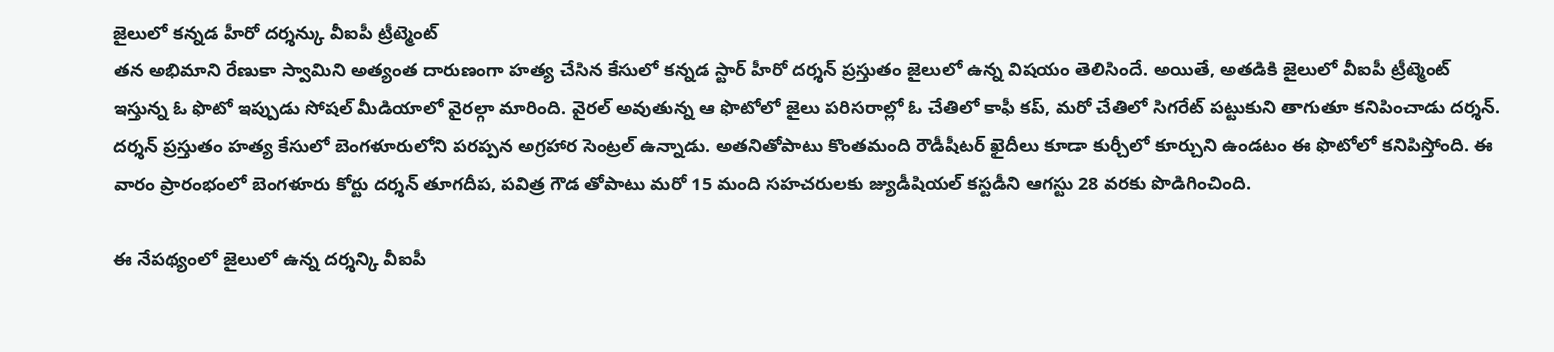జైలులో కన్నడ హీరో దర్శన్కు వీఐపీ ట్రీట్మెంట్
తన అభిమాని రేణుకా స్వామిని అత్యంత దారుణంగా హత్య చేసిన కేసులో కన్నడ స్టార్ హీరో దర్శన్ ప్రస్తుతం జైలులో ఉన్న విషయం తెలిసిందే. అయితే, అతడికి జైలులో వీఐపీ ట్రీట్మెంట్ ఇస్తున్న ఓ ఫొటో ఇప్పుడు సోషల్ మీడియాలో వైరల్గా మారింది. వైరల్ అవుతున్న ఆ ఫొటోలో జైలు పరిసరాల్లో ఓ చేతిలో కాఫీ కప్, మరో చేతిలో సిగరేట్ పట్టుకుని తాగుతూ కనిపించాడు దర్శన్.
దర్శన్ ప్రస్తుతం హత్య కేసులో బెంగళూరులోని పరప్పన అగ్రహార సెంట్రల్ ఉన్నాడు. అతనితోపాటు కొంతమంది రౌడీషీటర్ ఖైదీలు కూడా కుర్చీలో కూర్చుని ఉండటం ఈ ఫొటోలో కనిపిస్తోంది. ఈ వారం ప్రారంభంలో బెంగళూరు కోర్టు దర్శన్ తూగదీప, పవిత్ర గౌడ తోపాటు మరో 15 మంది సహచరులకు జ్యుడీషియల్ కస్టడీని ఆగస్టు 28 వరకు పొడిగించింది.

ఈ నేపథ్యంలో జైలులో ఉన్న దర్శన్కి వీఐపీ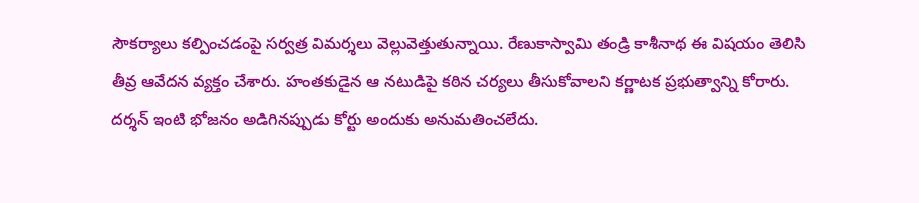సౌకర్యాలు కల్పించడంపై సర్వత్ర విమర్శలు వెల్లువెత్తుతున్నాయి. రేణుకాస్వామి తండ్రి కాశీనాథ ఈ విషయం తెలిసి తీవ్ర ఆవేదన వ్యక్తం చేశారు. హంతకుడైన ఆ నటుడిపై కఠిన చర్యలు తీసుకోవాలని కర్ణాటక ప్రభుత్వాన్ని కోరారు.
దర్శన్ ఇంటి భోజనం అడిగినప్పుడు కోర్టు అందుకు అనుమతించలేదు.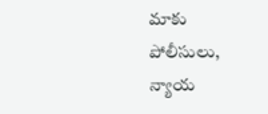మాకు పోలీసులు, న్యాయ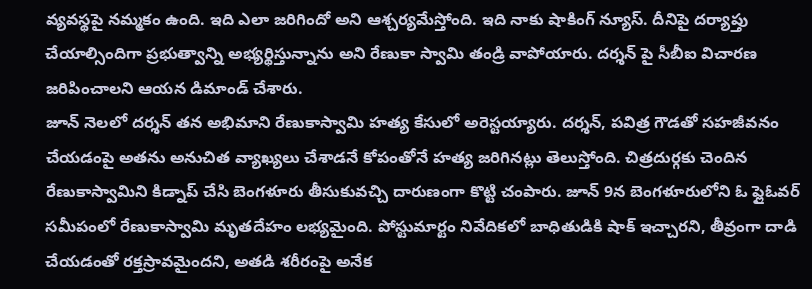వ్యవస్థపై నమ్మకం ఉంది. ఇది ఎలా జరిగిందో అని ఆశ్చర్యమేస్తోంది. ఇది నాకు షాకింగ్ న్యూస్. దీనిపై దర్యాప్తు చేయాల్సిందిగా ప్రభుత్వాన్ని అభ్యర్థిస్తున్నాను అని రేణుకా స్వామి తండ్రి వాపోయారు. దర్శన్ పై సీబీఐ విచారణ జరిపించాలని ఆయన డిమాండ్ చేశారు.
జూన్ నెలలో దర్శన్ తన అభిమాని రేణుకాస్వామి హత్య కేసులో అరెస్టయ్యారు. దర్శన్, పవిత్ర గౌడతో సహజీవనం చేయడంపై అతను అనుచిత వ్యాఖ్యలు చేశాడనే కోపంతోనే హత్య జరిగినట్లు తెలుస్తోంది. చిత్రదుర్గకు చెందిన రేణుకాస్వామిని కిడ్నాప్ చేసి బెంగళూరు తీసుకువచ్చి దారుణంగా కొట్టి చంపారు. జూన్ 9న బెంగళూరులోని ఓ ఫ్లైఓవర్ సమీపంలో రేణుకాస్వామి మృతదేహం లభ్యమైంది. పోస్టుమార్టం నివేదికలో బాధితుడికి షాక్ ఇచ్చారని, తీవ్రంగా దాడి చేయడంతో రక్తస్రావమైందని, అతడి శరీరంపై అనేక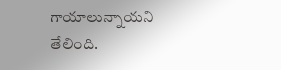గాయాలున్నాయని తేలింది.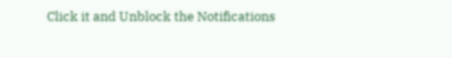Click it and Unblock the Notifications